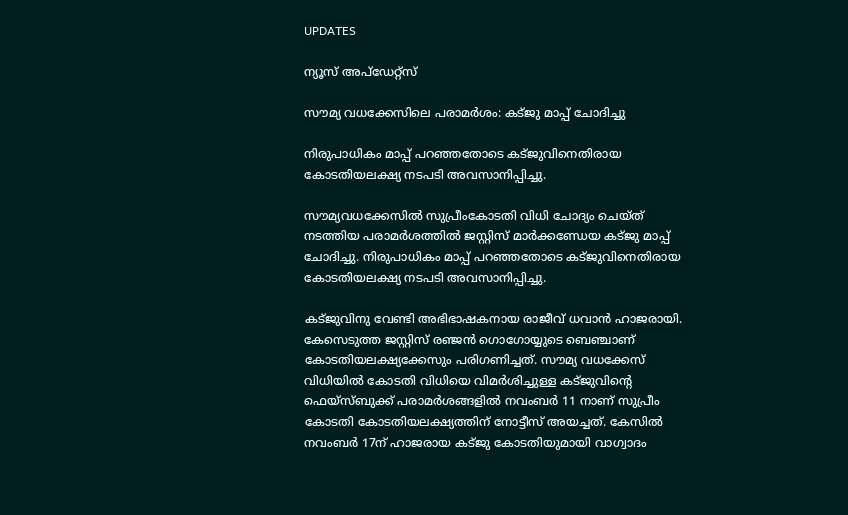UPDATES

ന്യൂസ് അപ്ഡേറ്റ്സ്

സൗമ്യ വധക്കേസിലെ പരാമര്‍ശം: കട്ജു മാപ്പ് ചോദിച്ചു

നിരുപാധികം മാപ്പ് പറഞ്ഞതോടെ കട്ജുവിനെതിരായ കോടതിയലക്ഷ്യ നടപടി അവസാനിപ്പിച്ചു.

സൗമ്യവധക്കേസില്‍ സുപ്രീംകോടതി വിധി ചോദ്യം ചെയ്ത് നടത്തിയ പരാമര്‍ശത്തില്‍ ജസ്റ്റിസ് മാര്‍ക്കണ്ഡേയ കട്ജു മാപ്പ് ചോദിച്ചു. നിരുപാധികം മാപ്പ് പറഞ്ഞതോടെ കട്ജുവിനെതിരായ കോടതിയലക്ഷ്യ നടപടി അവസാനിപ്പിച്ചു.

കട്ജുവിനു വേണ്ടി അഭിഭാഷകനായ രാജീവ് ധവാന്‍ ഹാജരായി. കേസെടുത്ത ജസ്റ്റിസ് രഞ്ജന്‍ ഗൊഗോയ്യുടെ ബെഞ്ചാണ് കോടതിയലക്ഷ്യക്കേസും പരിഗണിച്ചത്. സൗമ്യ വധക്കേസ് വിധിയില്‍ കോടതി വിധിയെ വിമര്‍ശിച്ചുള്ള കട്ജുവിന്റെ ഫെയ്‌സ്ബുക്ക് പരാമര്‍ശങ്ങളില്‍ നവംബര്‍ 11 നാണ് സുപ്രീം കോടതി കോടതിയലക്ഷ്യത്തിന് നോട്ടീസ് അയച്ചത്. കേസില്‍ നവംബര്‍ 17ന് ഹാജരായ കട്ജു കോടതിയുമായി വാഗ്വാദം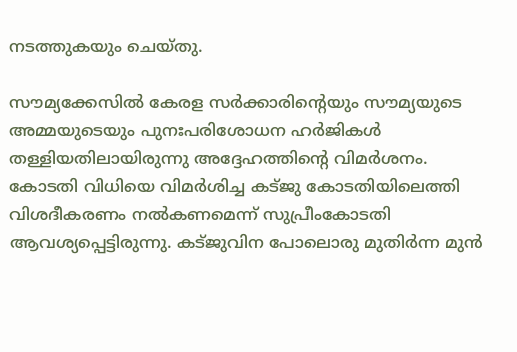നടത്തുകയും ചെയ്തു.

സൗമ്യക്കേസില്‍ കേരള സര്‍ക്കാരിന്റെയും സൗമ്യയുടെ അമ്മയുടെയും പുനഃപരിശോധന ഹര്‍ജികള്‍ തള്ളിയതിലായിരുന്നു അദ്ദേഹത്തിന്റെ വിമര്‍ശനം. കോടതി വിധിയെ വിമര്‍ശിച്ച കട്ജു കോടതിയിലെത്തി വിശദീകരണം നല്‍കണമെന്ന് സുപ്രീംകോടതി ആവശ്യപ്പെട്ടിരുന്നു. കട്ജുവിന പോലൊരു മുതിര്‍ന്ന മുന്‍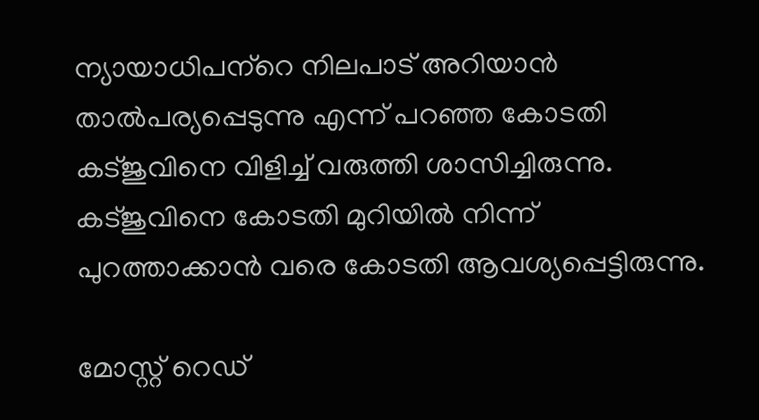ന്യായാധിപന്‌റെ നിലപാട് അറിയാന്‍ താല്‍പര്യപ്പെടുന്നു എന്ന് പറഞ്ഞ കോടതി കട്ജുവിനെ വിളിച്ച് വരുത്തി ശാസിച്ചിരുന്നു. കട്ജുവിനെ കോടതി മുറിയില്‍ നിന്ന് പുറത്താക്കാന്‍ വരെ കോടതി ആവശ്യപ്പെട്ടിരുന്നു.

മോസ്റ്റ് റെഡ്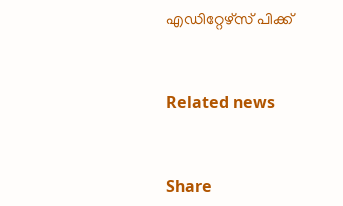എഡിറ്റേഴ്സ് പിക്ക്


Related news


Share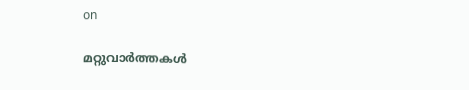on

മറ്റുവാര്‍ത്തകള്‍